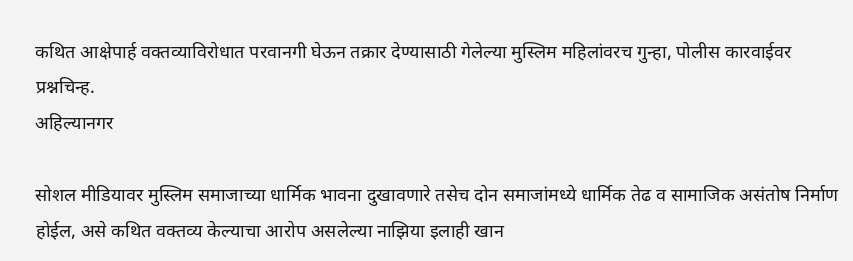कथित आक्षेपार्ह वक्तव्याविरोधात परवानगी घेऊन तक्रार देण्यासाठी गेलेल्या मुस्लिम महिलांवरच गुन्हा, पोलीस कारवाईवर प्रश्नचिन्ह.
अहिल्यानगर

सोशल मीडियावर मुस्लिम समाजाच्या धार्मिक भावना दुखावणारे तसेच दोन समाजांमध्ये धार्मिक तेढ व सामाजिक असंतोष निर्माण होईल, असे कथित वक्तव्य केल्याचा आरोप असलेल्या नाझिया इलाही खान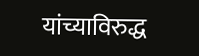यांच्याविरुद्ध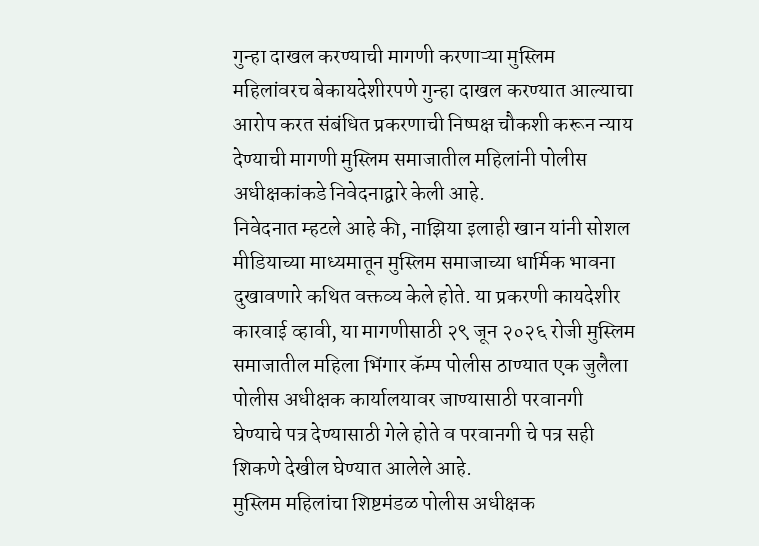गुन्हा दाखल करण्याची मागणी करणाऱ्या मुस्लिम महिलांवरच बेकायदेशीरपणे गुन्हा दाखल करण्यात आल्याचा आरोप करत संबंधित प्रकरणाची निष्पक्ष चौकशी करून न्याय देण्याची मागणी मुस्लिम समाजातील महिलांनी पोलीस अधीक्षकांकडे निवेदनाद्वारे केली आहे.
निवेदनात म्हटले आहे की, नाझिया इलाही खान यांनी सोशल मीडियाच्या माध्यमातून मुस्लिम समाजाच्या धार्मिक भावना दुखावणारे कथित वक्तव्य केले होते. या प्रकरणी कायदेशीर कारवाई व्हावी, या मागणीसाठी २९ जून २०२६ रोजी मुस्लिम समाजातील महिला भिंगार कॅम्प पोलीस ठाण्यात एक जुलैला पोलीस अधीक्षक कार्यालयावर जाण्यासाठी परवानगी घेण्याचे पत्र देण्यासाठी गेले होते व परवानगी चे पत्र सही शिकणे देखील घेण्यात आलेले आहे.
मुस्लिम महिलांचा शिष्टमंडळ पोलीस अधीक्षक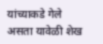यांच्याकडे गेले असता यावेळी शेख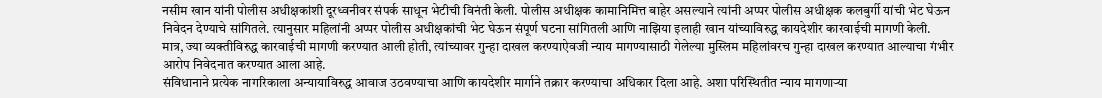नसीम खान यांनी पोलीस अधीक्षकांशी दूरध्वनीवर संपर्क साधून भेटीची विनंती केली. पोलीस अधीक्षक कामानिमित्त बाहेर असल्याने त्यांनी अप्पर पोलीस अधीक्षक कलबुर्गी यांची भेट घेऊन निवेदन देण्याचे सांगितले. त्यानुसार महिलांनी अप्पर पोलीस अधीक्षकांची भेट घेऊन संपूर्ण घटना सांगितली आणि नाझिया इलाही खान यांच्याविरुद्ध कायदेशीर कारवाईची मागणी केली.
मात्र, ज्या व्यक्तीविरुद्ध कारवाईची मागणी करण्यात आली होती, त्यांच्यावर गुन्हा दाखल करण्याऐवजी न्याय मागण्यासाठी गेलेल्या मुस्लिम महिलांवरच गुन्हा दाखल करण्यात आल्याचा गंभीर आरोप निवेदनात करण्यात आला आहे.
संविधानाने प्रत्येक नागरिकाला अन्यायाविरुद्ध आवाज उठवण्याचा आणि कायदेशीर मार्गाने तक्रार करण्याचा अधिकार दिला आहे. अशा परिस्थितीत न्याय मागणाऱ्या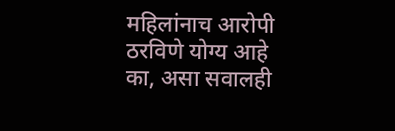महिलांनाच आरोपी ठरविणे योग्य आहे का, असा सवालही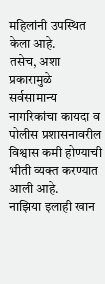महिलांनी उपस्थित केला आहे.
तसेच, अशा प्रकारामुळे सर्वसामान्य नागरिकांचा कायदा व पोलीस प्रशासनावरील विश्वास कमी होण्याची भीती व्यक्त करण्यात आली आहे.
नाझिया इलाही खान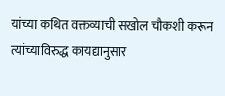यांच्या कथित वक्तव्याची सखोल चौकशी करून त्यांच्याविरुद्ध कायद्यानुसार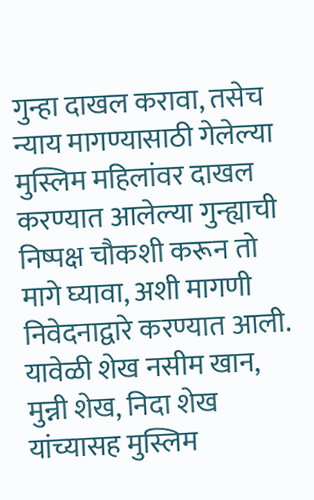गुन्हा दाखल करावा, तसेच न्याय मागण्यासाठी गेलेल्या मुस्लिम महिलांवर दाखल करण्यात आलेल्या गुन्ह्याची निष्पक्ष चौकशी करून तो मागे घ्यावा, अशी मागणी निवेदनाद्वारे करण्यात आली.
यावेळी शेख नसीम खान, मुन्नी शेख, निदा शेख यांच्यासह मुस्लिम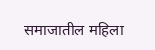समाजातील महिला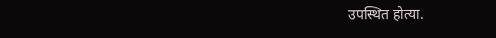उपस्थित होत्या.